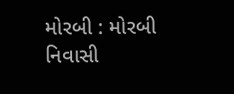મોરબી : મોરબી નિવાસી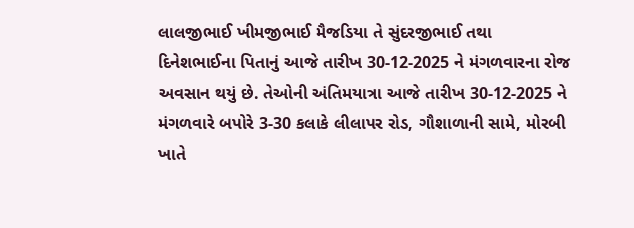લાલજીભાઈ ખીમજીભાઈ મૈજડિયા તે સુંદરજીભાઈ તથા દિનેશભાઈના પિતાનું આજે તારીખ 30-12-2025 ને મંગળવારના રોજ અવસાન થયું છે. તેઓની અંતિમયાત્રા આજે તારીખ 30-12-2025 ને મંગળવારે બપોરે 3-30 કલાકે લીલાપર રોડ, ગૌશાળાની સામે, મોરબી ખાતે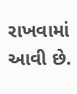રાખવામાં આવી છે.